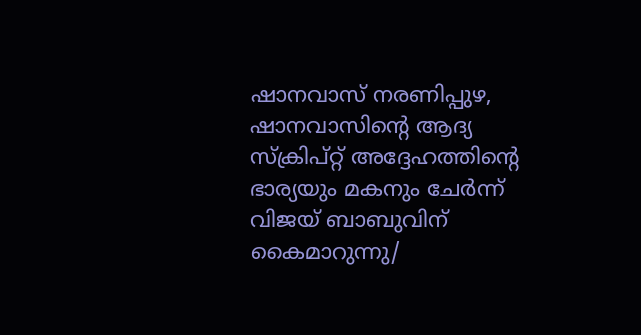ഷാനവാസ് നരണിപ്പുഴ, ഷാനവാസിന്റെ ആദ്യ സ്ക്രിപ്റ്റ് അദ്ദേഹത്തിന്റെ ഭാര്യയും മകനും ചേർന്ന് വിജയ് ബാബുവിന് കൈമാറുന്നു/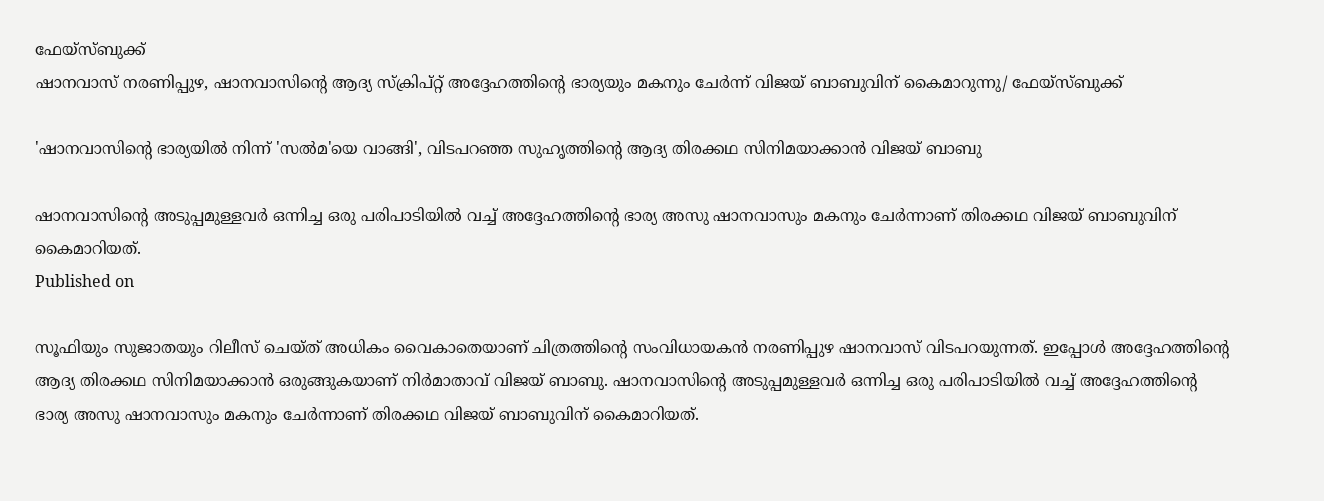ഫേയ്സ്ബുക്ക്
ഷാനവാസ് നരണിപ്പുഴ, ഷാനവാസിന്റെ ആദ്യ സ്ക്രിപ്റ്റ് അദ്ദേഹത്തിന്റെ ഭാര്യയും മകനും ചേർന്ന് വിജയ് ബാബുവിന് കൈമാറുന്നു/ ഫേയ്സ്ബുക്ക്

'ഷാനവാസിന്റെ ഭാര്യയിൽ നിന്ന് 'സല്‍മ'യെ വാങ്ങി', വിടപറഞ്ഞ സുഹൃത്തിന്റെ ആദ്യ തിരക്കഥ സിനിമയാക്കാൻ വിജയ് ബാബു

ഷാനവാസിന്റെ അടുപ്പമുള്ളവർ ഒന്നിച്ച ഒരു പരിപാടിയിൽ വച്ച് അദ്ദേഹത്തിന്റെ ഭാര്യ അസു ഷാനവാസും മകനും ചേർന്നാണ് തിരക്കഥ വിജയ് ബാബുവിന് കൈമാറിയത്.
Published on

സൂഫിയും സുജാതയും റിലീസ് ചെയ്ത് അധികം വൈകാതെയാണ് ചിത്രത്തിന്റെ സംവിധായകൻ നരണിപ്പുഴ ഷാനവാസ് വിടപറയുന്നത്. ഇപ്പോൾ അദ്ദേഹത്തിന്റെ ആദ്യ തിരക്കഥ സിനിമയാക്കാൻ ഒരുങ്ങുകയാണ് നിർമാതാവ് വിജയ് ബാബു. ഷാനവാസിന്റെ അടുപ്പമുള്ളവർ ഒന്നിച്ച ഒരു പരിപാടിയിൽ വച്ച് അദ്ദേഹത്തിന്റെ ഭാര്യ അസു ഷാനവാസും മകനും ചേർന്നാണ് തിരക്കഥ വിജയ് ബാബുവിന് കൈമാറിയത്.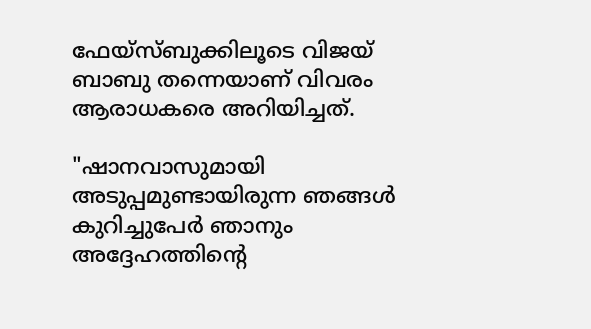ഫേയ്സ്ബുക്കിലൂടെ വിജയ് ബാബു തന്നെയാണ് വിവരം ആരാധകരെ അറിയിച്ചത്.

"ഷാനവാസുമായി അടുപ്പമുണ്ടായിരുന്ന ഞങ്ങൾ കുറിച്ചുപേർ ഞാനും അദ്ദേഹത്തിന്റെ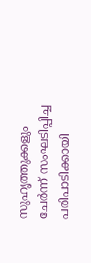സുഹൃത്തുക്കളും ചേർന്ന് സംഘടിപ്പിച്ച പരിപാടിക്കായി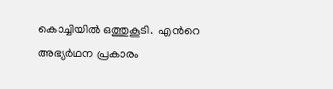കൊച്ചിയിൽ ഒത്തുകൂടി.  എന്‍റെ അഭ്യര്‍ഥന പ്രകാരം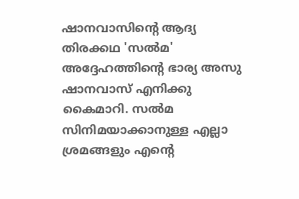ഷാനവാസിന്‍റെ ആദ്യ തിരക്കഥ 'സല്‍മ' അദ്ദേഹത്തിന്‍റെ ഭാര്യ അസു ഷാനവാസ് എനിക്കു കൈമാറി. സല്‍മ സിനിമയാക്കാനുള്ള എല്ലാ ശ്രമങ്ങളും എന്‍റെ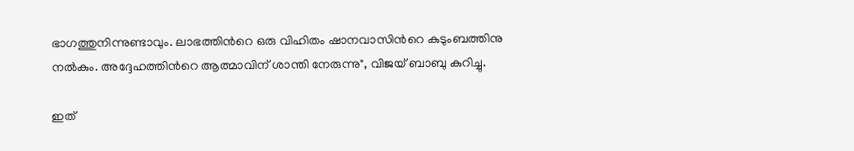ഭാഗത്തുനിന്നുണ്ടാവും. ലാഭത്തിന്‍റെ ഒരു വിഹിതം ഷാനവാസിന്‍റെ കുടുംബത്തിനു നല്‍കും. അദ്ദേഹത്തിന്‍റെ ആത്മാവിന് ശാന്തി നേരുന്നു", വിജയ് ബാബു കുറിച്ചു.

ഇത്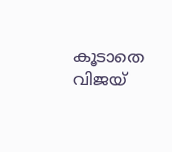കൂടാതെ വിജയ്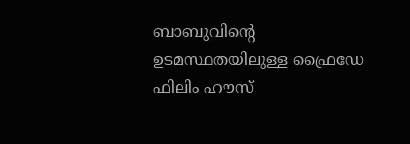ബാബുവിന്‍റെ ഉടമസ്ഥതയിലുള്ള ഫ്രൈഡേ ഫിലിം ഹൗസ്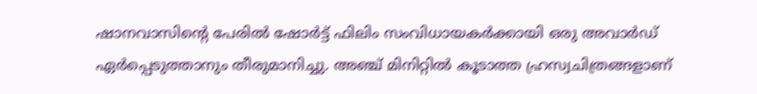ഷാനവാസിന്‍റെ പേരില്‍ ഷോര്‍ട്ട് ഫിലിം സംവിധായകര്‍ക്കായി ഒരു അവാര്‍ഡ് ഏര്‍പ്പെടുത്താനും തീരുമാനിച്ചു. അഞ്ച് മിനിറ്റില്‍ കൂടാത്ത ഹ്രസ്വചിത്രങ്ങളാണ്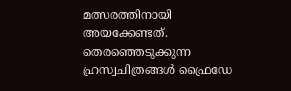മത്സരത്തിനായി അയക്കേണ്ടത്. തെരഞ്ഞെടുക്കുന്ന ഹ്രസ്വചിത്രങ്ങള്‍ ഫ്രൈഡേ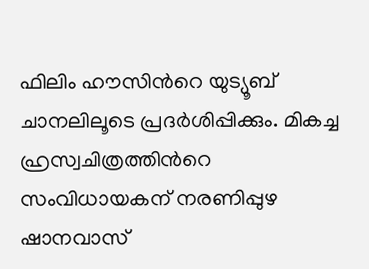ഫിലിം ഹൗസിന്‍റെ യുട്യൂബ് ചാനലിലൂടെ പ്രദര്‍ശിപ്പിക്കും. മികച്ച ഹ്രസ്വചിത്രത്തിന്‍റെ സംവിധായകന് നരണിപ്പുഴ ഷാനവാസ്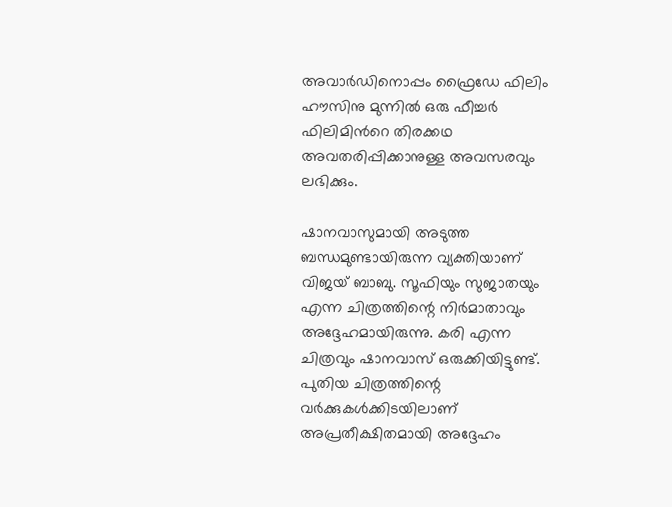അവാര്‍ഡിനൊപ്പം ഫ്രൈഡേ ഫിലിം ഹൗസിനു മുന്നില്‍ ഒരു ഫീച്ചര്‍ ഫിലിമിന്‍റെ തിരക്കഥ അവതരിപ്പിക്കാനുള്ള അവസരവും ലഭിക്കും.

ഷാനവാസുമായി അടുത്ത ബന്ധമുണ്ടായിരുന്ന വ്യക്തിയാണ് വിജയ് ബാബു. സൂഫിയും സുജാതയും എന്ന ചിത്രത്തിന്റെ നിർമാതാവും അദ്ദേഹമായിരുന്നു. കരി എന്ന ചിത്രവും ഷാനവാസ് ഒരുക്കിയിട്ടുണ്ട്. പുതിയ ചിത്രത്തിന്റെ വർക്കുകൾക്കിടയിലാണ് അപ്രതീക്ഷിതമായി അദ്ദേഹം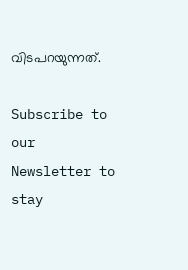വിടപറയുന്നത്.

Subscribe to our Newsletter to stay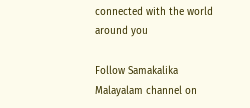connected with the world around you

Follow Samakalika Malayalam channel on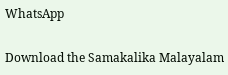WhatsApp

Download the Samakalika Malayalam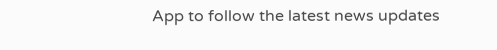App to follow the latest news updates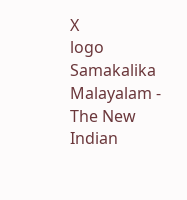X
logo
Samakalika Malayalam - The New Indian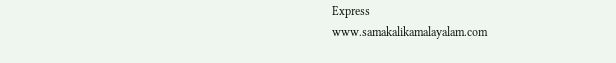Express
www.samakalikamalayalam.com